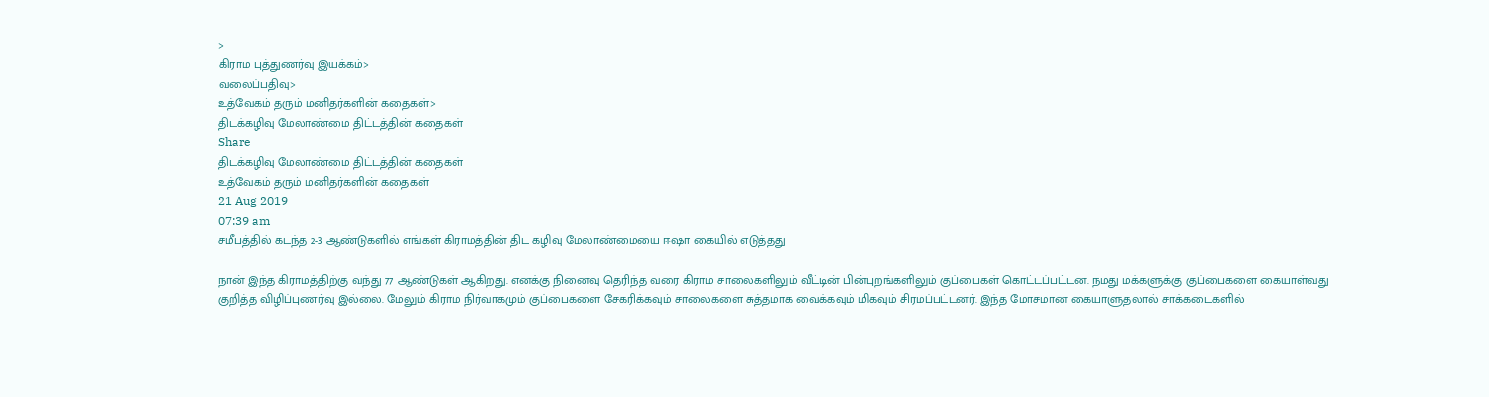>
கிராம புத்துணர்வு இயக்கம்>
வலைப்பதிவு>
உத்வேகம் தரும் மனிதர்களின் கதைகள்>
திடக்கழிவு மேலாண்மை திட்டத்தின் கதைகள்
Share
திடக்கழிவு மேலாண்மை திட்டத்தின் கதைகள்
உத்வேகம் தரும் மனிதர்களின் கதைகள்
21 Aug 2019
07:39 am
சமீபத்தில் கடந்த 2-3 ஆண்டுகளில் எங்கள் கிராமத்தின் திட கழிவு மேலாண்மையை ஈஷா கையில் எடுத்தது

நான் இந்த கிராமத்திற்கு வந்து 77 ஆண்டுகள் ஆகிறது. எனக்கு நினைவு தெரிந்த வரை கிராம சாலைகளிலும் வீட்டின் பின்புறங்களிலும் குப்பைகள் கொட்டப்பட்டன. நமது மக்களுக்கு குப்பைகளை கையாள்வது குறித்த விழிப்புணர்வு இல்லை. மேலும் கிராம நிர்வாகமும் குப்பைகளை சேகரிக்கவும் சாலைகளை சுத்தமாக வைக்கவும் மிகவும் சிரமப்பட்டனர். இந்த மோசமான கையாளுதலால் சாக்கடைகளில்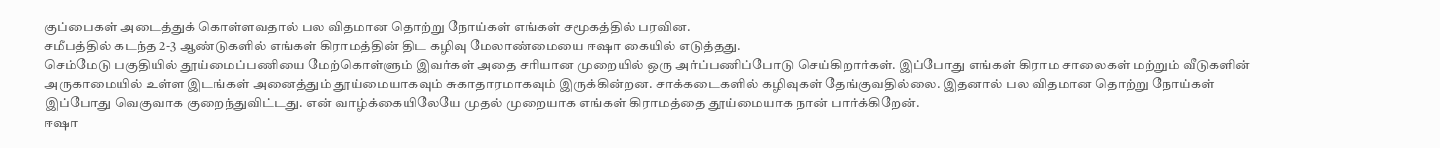குப்பைகள் அடைத்துக் கொள்ளவதால் பல விதமான தொற்று நோய்கள் எங்கள் சமூகத்தில் பரவின.
சமீபத்தில் கடந்த 2-3 ஆண்டுகளில் எங்கள் கிராமத்தின் திட கழிவு மேலாண்மையை ஈஷா கையில் எடுத்தது.
செம்மேடு பகுதியில் தூய்மைப்பணியை மேற்கொள்ளும் இவர்கள் அதை சரியான முறையில் ஒரு அர்ப்பணிப்போடு செய்கிறார்கள். இப்போது எங்கள் கிராம சாலைகள் மற்றும் வீடுகளின் அருகாமையில் உள்ள இடங்கள் அனைத்தும் தூய்மையாகவும் சுகாதாரமாகவும் இருக்கின்றன. சாக்கடைகளில் கழிவுகள் தேங்குவதில்லை. இதனால் பல விதமான தொற்று நோய்கள் இப்போது வெகுவாக குறைந்துவிட்டது. என் வாழ்க்கையிலேயே முதல் முறையாக எங்கள் கிராமத்தை தூய்மையாக நான் பார்க்கிறேன்.
ஈஷா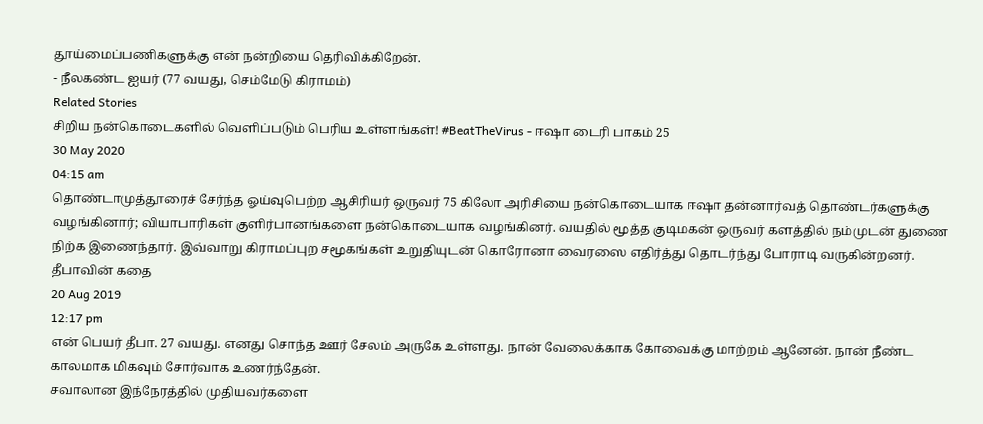தூய்மைப்பணிகளுக்கு என் நன்றியை தெரிவிக்கிறேன்.
- நீலகண்ட ஐயர் (77 வயது, செம்மேடு கிராமம்)
Related Stories
சிறிய நன்கொடைகளில் வெளிப்படும் பெரிய உள்ளங்கள்! #BeatTheVirus - ஈஷா டைரி பாகம் 25
30 May 2020
04:15 am
தொண்டாமுத்தூரைச் சேர்ந்த ஓய்வுபெற்ற ஆசிரியர் ஒருவர் 75 கிலோ அரிசியை நன்கொடையாக ஈஷா தன்னார்வத் தொண்டர்களுக்கு வழங்கினார்; வியாபாரிகள் குளிர்பானங்களை நன்கொடையாக வழங்கினர். வயதில் மூத்த குடிமகன் ஒருவர் களத்தில் நம்முடன் துணை நிற்க இணைந்தார். இவ்வாறு கிராமப்புற சமூகங்கள் உறுதியுடன் கொரோனா வைரஸை எதிர்த்து தொடர்ந்து போராடி வருகின்றனர்.
தீபாவின் கதை
20 Aug 2019
12:17 pm
என் பெயர் தீபா. 27 வயது. எனது சொந்த ஊர் சேலம் அருகே உள்ளது. நான் வேலைக்காக கோவைக்கு மாற்றம் ஆனேன். நான் நீண்ட காலமாக மிகவும் சோர்வாக உணர்ந்தேன்.
சவாலான இந்நேரத்தில் முதியவர்களை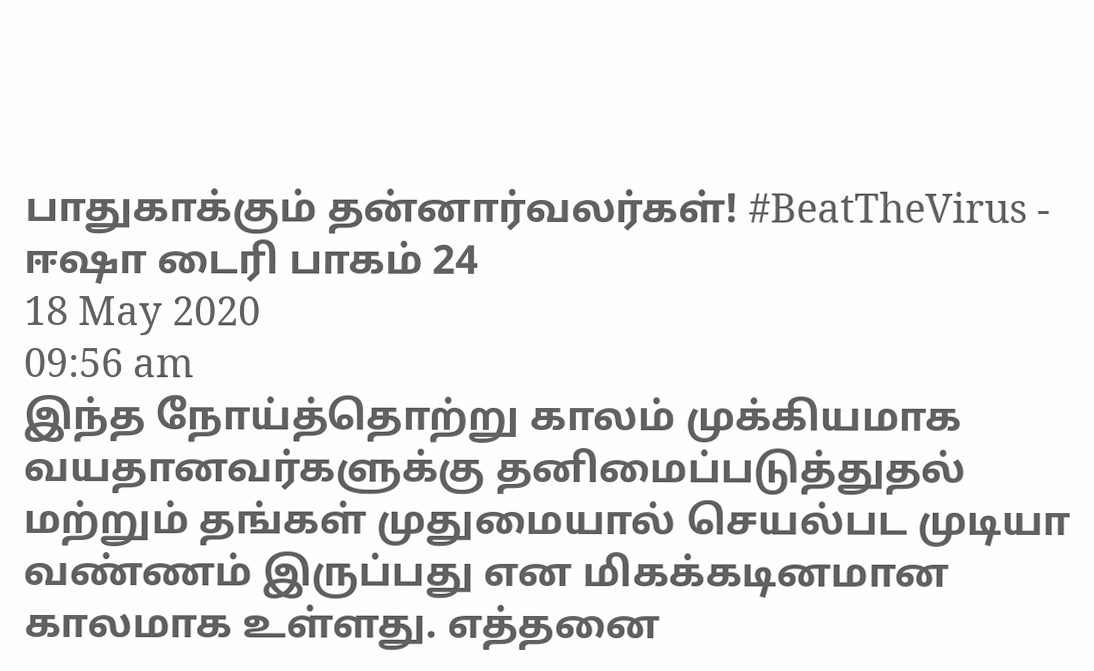பாதுகாக்கும் தன்னார்வலர்கள்! #BeatTheVirus - ஈஷா டைரி பாகம் 24
18 May 2020
09:56 am
இந்த நோய்த்தொற்று காலம் முக்கியமாக வயதானவர்களுக்கு தனிமைப்படுத்துதல் மற்றும் தங்கள் முதுமையால் செயல்பட முடியா வண்ணம் இருப்பது என மிகக்கடினமான காலமாக உள்ளது. எத்தனை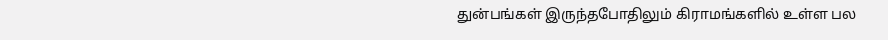துன்பங்கள் இருந்தபோதிலும் கிராமங்களில் உள்ள பல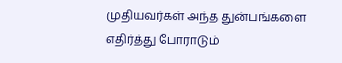முதியவர்கள் அந்த துன்பங்களை எதிர்த்து போராடும்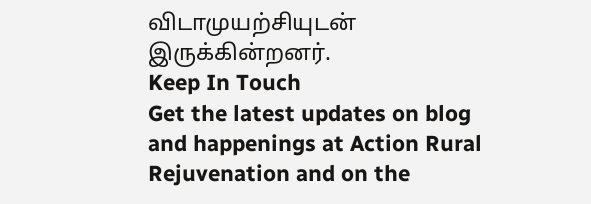விடாமுயற்சியுடன் இருக்கின்றனர்.
Keep In Touch
Get the latest updates on blog and happenings at Action Rural Rejuvenation and on the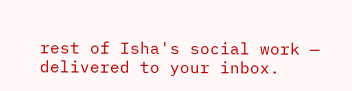rest of Isha's social work — delivered to your inbox.